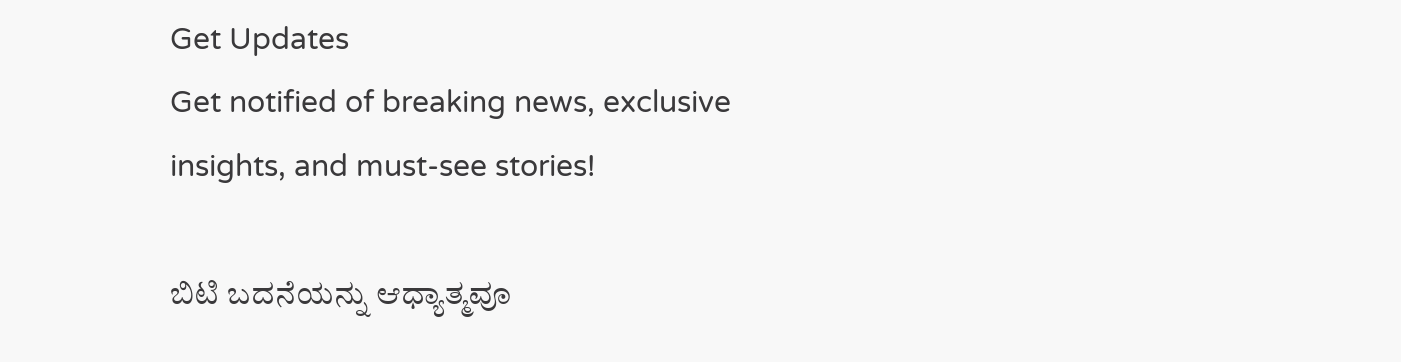Get Updates
Get notified of breaking news, exclusive insights, and must-see stories!

ಬಿಟಿ ಬದನೆಯನ್ನು ಆಧ್ಯಾತ್ಮವೂ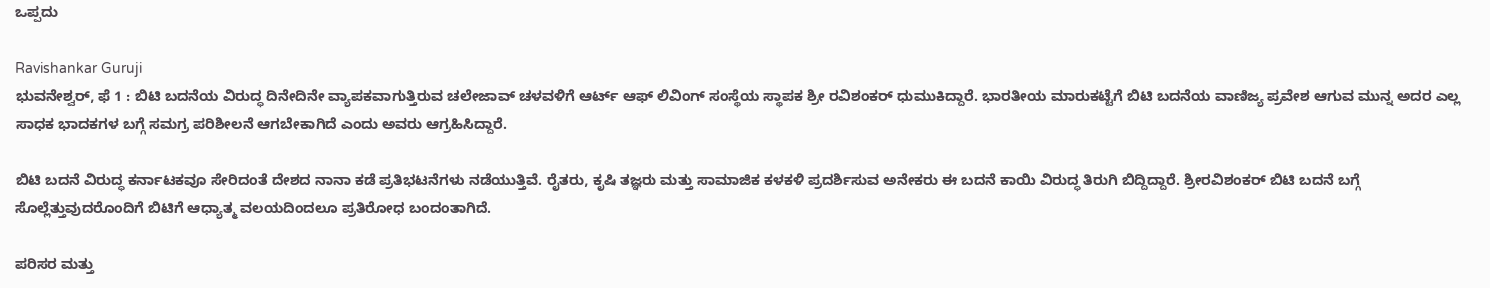ಒಪ್ಪದು

Ravishankar Guruji
ಭುವನೇಶ್ವರ್, ಫೆ 1 : ಬಿಟಿ ಬದನೆಯ ವಿರುದ್ಧ ದಿನೇದಿನೇ ವ್ಯಾಪಕವಾಗುತ್ತಿರುವ ಚಲೇಜಾವ್ ಚಳವಳಿಗೆ ಆರ್ಟ್ ಆಫ್ ಲಿವಿಂಗ್ ಸಂಸ್ಥೆಯ ಸ್ಥಾಪಕ ಶ್ರೀ ರವಿಶಂಕರ್ ಧುಮುಕಿದ್ದಾರೆ. ಭಾರತೀಯ ಮಾರುಕಟ್ಟೆಗೆ ಬಿಟಿ ಬದನೆಯ ವಾಣಿಜ್ಯ ಪ್ರವೇಶ ಆಗುವ ಮುನ್ನ ಅದರ ಎಲ್ಲ ಸಾಧಕ ಭಾದಕಗಳ ಬಗ್ಗೆ ಸಮಗ್ರ ಪರಿಶೀಲನೆ ಆಗಬೇಕಾಗಿದೆ ಎಂದು ಅವರು ಆಗ್ರಹಿಸಿದ್ದಾರೆ.

ಬಿಟಿ ಬದನೆ ವಿರುದ್ಧ ಕರ್ನಾಟಕವೂ ಸೇರಿದಂತೆ ದೇಶದ ನಾನಾ ಕಡೆ ಪ್ರತಿಭಟನೆಗಳು ನಡೆಯುತ್ತಿವೆ. ರೈತರು, ಕೃಷಿ ತಜ್ಞರು ಮತ್ತು ಸಾಮಾಜಿಕ ಕಳಕಳಿ ಪ್ರದರ್ಶಿಸುವ ಅನೇಕರು ಈ ಬದನೆ ಕಾಯಿ ವಿರುದ್ಧ ತಿರುಗಿ ಬಿದ್ದಿದ್ದಾರೆ. ಶ್ರೀರವಿಶಂಕರ್ ಬಿಟಿ ಬದನೆ ಬಗ್ಗೆ ಸೊಲ್ಲೆತ್ತುವುದರೊಂದಿಗೆ ಬಿಟಿಗೆ ಆಧ್ಯಾತ್ಮ ವಲಯದಿಂದಲೂ ಪ್ರತಿರೋಧ ಬಂದಂತಾಗಿದೆ.

ಪರಿಸರ ಮತ್ತು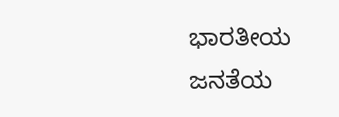ಭಾರತೀಯ ಜನತೆಯ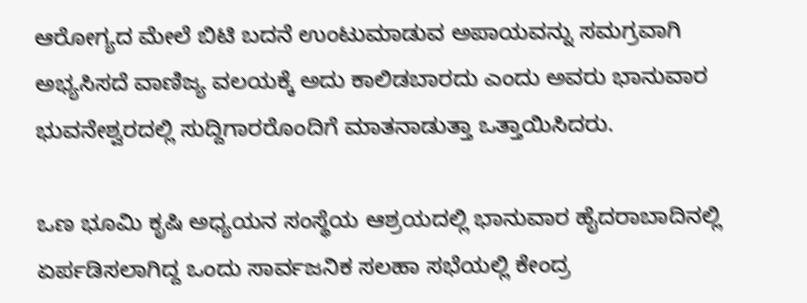ಆರೋಗ್ಯದ ಮೇಲೆ ಬಿಟಿ ಬದನೆ ಉಂಟುಮಾಡುವ ಅಪಾಯವನ್ನು ಸಮಗ್ರವಾಗಿ ಅಭ್ಯಸಿಸದೆ ವಾಣಿಜ್ಯ ವಲಯಕ್ಕೆ ಅದು ಕಾಲಿಡಬಾರದು ಎಂದು ಅವರು ಭಾನುವಾರ ಭುವನೇಶ್ವರದಲ್ಲಿ ಸುದ್ದಿಗಾರರೊಂದಿಗೆ ಮಾತನಾಡುತ್ತಾ ಒತ್ತಾಯಿಸಿದರು.

ಒಣ ಭೂಮಿ ಕೃಷಿ ಅಧ್ಯಯನ ಸಂಸ್ಥೆಯ ಆಶ್ರಯದಲ್ಲಿ ಭಾನುವಾರ ಹೈದರಾಬಾದಿನಲ್ಲಿ ಏರ್ಪಡಿಸಲಾಗಿದ್ದ ಒಂದು ಸಾರ್ವಜನಿಕ ಸಲಹಾ ಸಭೆಯಲ್ಲಿ ಕೇಂದ್ರ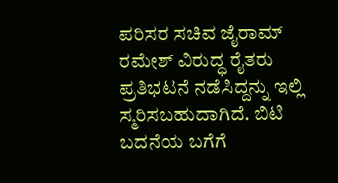ಪರಿಸರ ಸಚಿವ ಜೈರಾಮ್ ರಮೇಶ್ ವಿರುದ್ಧ ರೈತರು ಪ್ರತಿಭಟನೆ ನಡೆಸಿದ್ದನ್ನು ಇಲ್ಲಿ ಸ್ಮರಿಸಬಹುದಾಗಿದೆ. ಬಿಟಿ ಬದನೆಯ ಬಗೆಗೆ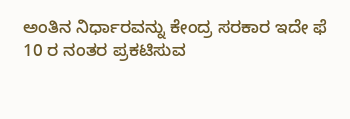ಅಂತಿನ ನಿರ್ಧಾರವನ್ನು ಕೇಂದ್ರ ಸರಕಾರ ಇದೇ ಫೆ 10 ರ ನಂತರ ಪ್ರಕಟಿಸುವ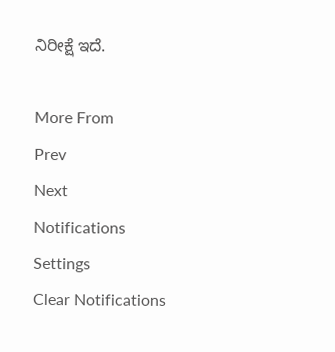ನಿರೀಕ್ಷೆ ಇದೆ.

More From
Prev
Next
Notifications
Settings
Clear Notifications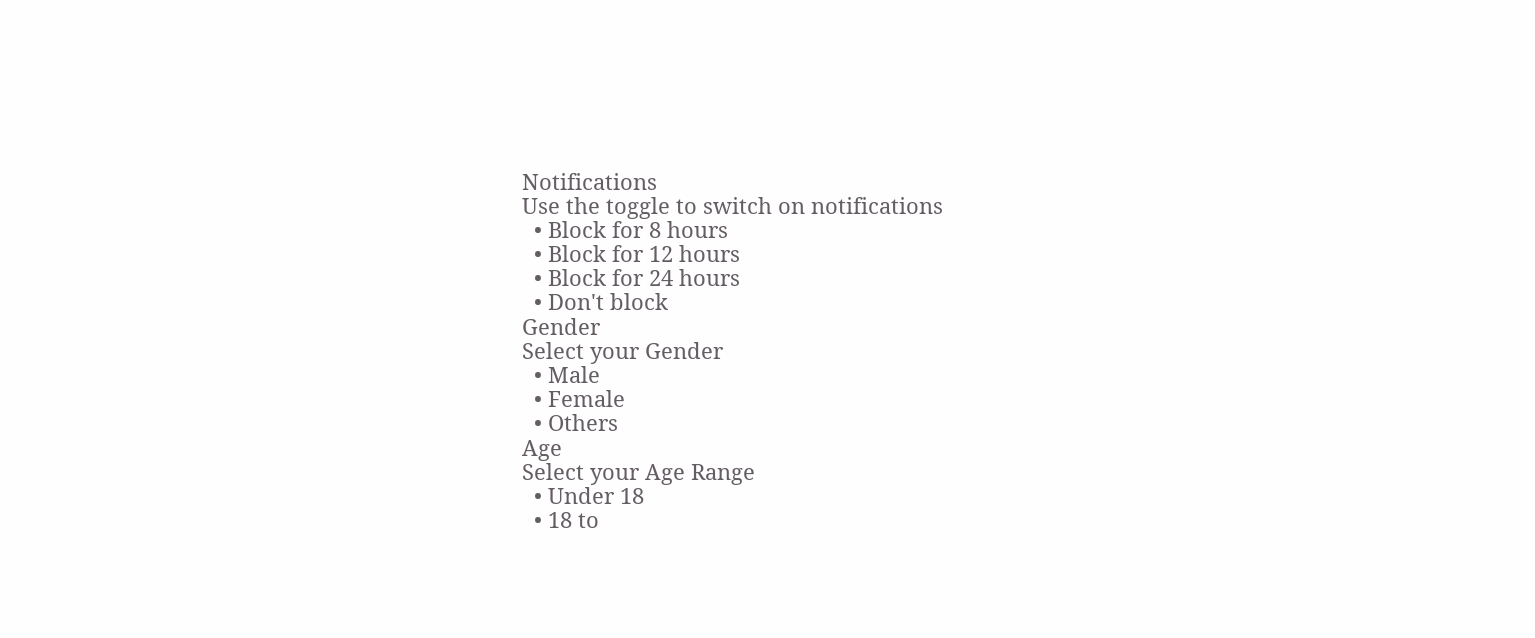Notifications
Use the toggle to switch on notifications
  • Block for 8 hours
  • Block for 12 hours
  • Block for 24 hours
  • Don't block
Gender
Select your Gender
  • Male
  • Female
  • Others
Age
Select your Age Range
  • Under 18
  • 18 to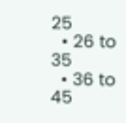25
  • 26 to 35
  • 36 to 45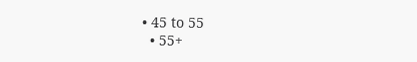• 45 to 55
  • 55+